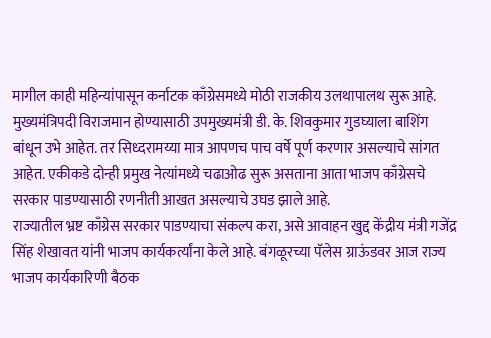मागील काही महिन्यांपासून कर्नाटक काँग्रेसमध्ये मोठी राजकीय उलथापालथ सुरू आहे. मुख्यमंत्रिपदी विराजमान होण्यासाठी उपमुख्यमंत्री डी. के. शिवकुमार गुडघ्याला बाशिंग बांधून उभे आहेत. तर सिध्दरामय्या मात्र आपणच पाच वर्षे पूर्ण करणार असल्याचे सांगत आहेत. एकीकडे दोन्ही प्रमुख नेत्यांमध्ये चढाओढ सुरू असताना आता भाजप काँग्रेसचे सरकार पाडण्यासाठी रणनीती आखत असल्याचे उघड झाले आहे.
राज्यातील भ्रष्ट काँग्रेस सरकार पाडण्याचा संकल्प करा, असे आवाहन खुद्द केंद्रीय मंत्री गजेंद्र सिंह शेखावत यांनी भाजप कार्यकर्त्यांना केले आहे. बंगळूरच्या पॅलेस ग्राऊंडवर आज राज्य भाजप कार्यकारिणी बैठक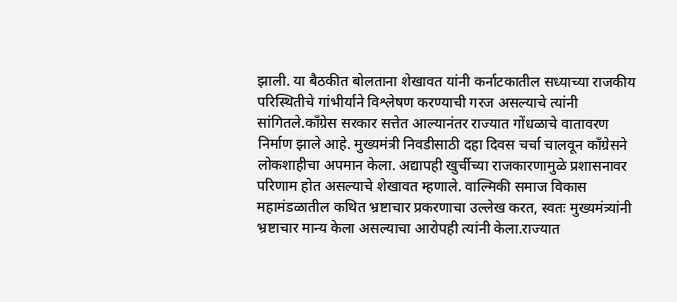झाली. या बैठकीत बोलताना शेखावत यांनी कर्नाटकातील सध्याच्या राजकीय परिस्थितीचे गांभीर्याने विश्लेषण करण्याची गरज असल्याचे त्यांनी सांगितले.काँग्रेस सरकार सत्तेत आल्यानंतर राज्यात गोंधळाचे वातावरण निर्माण झाले आहे. मुख्यमंत्री निवडीसाठी दहा दिवस चर्चा चालवून काँग्रेसने लोकशाहीचा अपमान केला. अद्यापही खुर्चीच्या राजकारणामुळे प्रशासनावर परिणाम होत असल्याचे शेखावत म्हणाले. वाल्मिकी समाज विकास महामंडळातील कथित भ्रष्टाचार प्रकरणाचा उल्लेख करत, स्वतः मुख्यमंत्र्यांनी भ्रष्टाचार मान्य केला असल्याचा आरोपही त्यांनी केला.राज्यात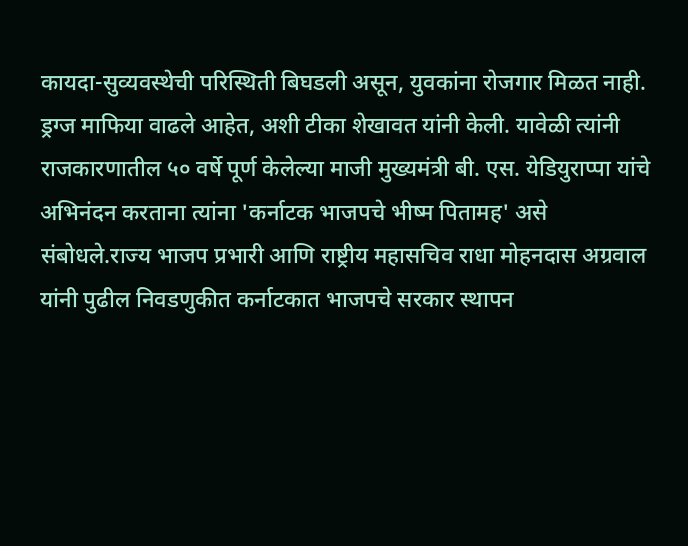कायदा-सुव्यवस्थेची परिस्थिती बिघडली असून, युवकांना रोजगार मिळत नाही. ड्रग्ज माफिया वाढले आहेत, अशी टीका शेखावत यांनी केली. यावेळी त्यांनी राजकारणातील ५० वर्षे पूर्ण केलेल्या माजी मुख्यमंत्री बी. एस. येडियुराप्पा यांचे अभिनंदन करताना त्यांना 'कर्नाटक भाजपचे भीष्म पितामह' असे संबोधले.राज्य भाजप प्रभारी आणि राष्ट्रीय महासचिव राधा मोहनदास अग्रवाल यांनी पुढील निवडणुकीत कर्नाटकात भाजपचे सरकार स्थापन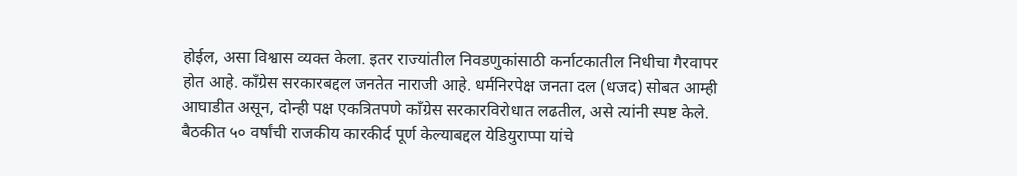होईल, असा विश्वास व्यक्त केला. इतर राज्यांतील निवडणुकांसाठी कर्नाटकातील निधीचा गैरवापर होत आहे. काँग्रेस सरकारबद्दल जनतेत नाराजी आहे. धर्मनिरपेक्ष जनता दल (धजद) सोबत आम्ही आघाडीत असून, दोन्ही पक्ष एकत्रितपणे काँग्रेस सरकारविरोधात लढतील, असे त्यांनी स्पष्ट केले. बैठकीत ५० वर्षांची राजकीय कारकीर्द पूर्ण केल्याबद्दल येडियुराप्पा यांचे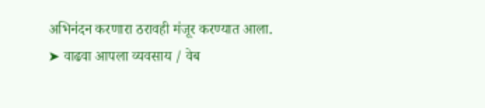अभिनंदन करणारा ठरावही मंजूर करण्यात आला.
➤ वाढवा आपला व्यवसाय / वेब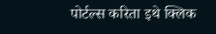पोर्टल्स करिता इथे क्लिक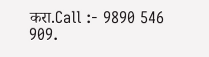करा.Call :- 9890 546 909.